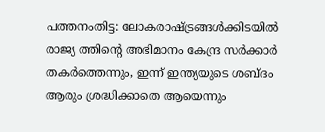പത്തനംതിട്ട: ലോകരാഷ്ട്രങ്ങൾക്കിടയിൽ രാജ്യ ത്തിന്റെ അഭിമാനം കേന്ദ്ര സർക്കാർ തകർത്തെന്നും, ഇന്ന് ഇന്ത്യയുടെ ശബ്ദം ആരും ശ്രദ്ധിക്കാതെ ആയെന്നും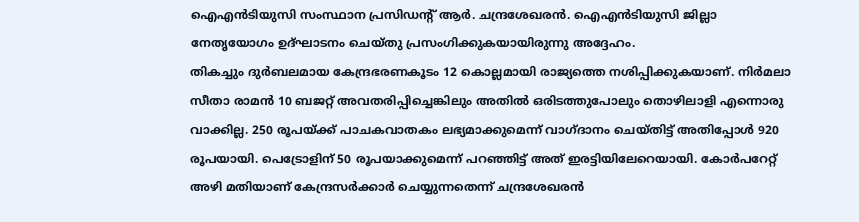ഐഎൻടിയുസി സംസ്ഥാന പ്രസിഡന്റ് ആർ. ചന്ദ്രശേഖരൻ. ഐഎൻടിയുസി ജില്ലാ നേതൃയോഗം ഉദ്ഘാടനം ചെയ്തു പ്രസംഗിക്കുകയായിരുന്നു അദ്ദേഹം.
തികച്ചും ദുർബലമായ കേന്ദ്രഭരണകൂടം 12 കൊല്ലമായി രാജ്യത്തെ നശിപ്പിക്കുകയാണ്. നിർമലാ സീതാ രാമൻ 10 ബജറ്റ് അവതരിപ്പിച്ചെങ്കിലും അതിൽ ഒരിടത്തുപോലും തൊഴിലാളി എന്നൊരു വാക്കില്ല. 250 രൂപയ്ക്ക് പാചകവാതകം ലഭ്യമാക്കുമെന്ന് വാഗ്ദാനം ചെയ്തിട്ട് അതിപ്പോൾ 920 രൂപയായി. പെട്രോളിന് 50 രൂപയാക്കുമെന്ന് പറഞ്ഞിട്ട് അത് ഇരട്ടിയിലേറെയായി. കോർപറേറ്റ് അഴി മതിയാണ് കേന്ദ്രസർക്കാർ ചെയ്യുന്നതെന്ന് ചന്ദ്രശേഖരൻ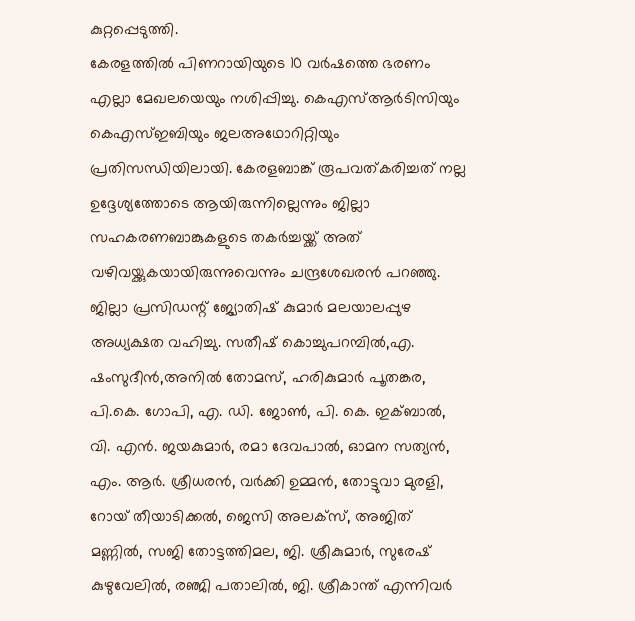കുറ്റപ്പെടുത്തി.
കേരളത്തിൽ പിണറായിയുടെ 10 വർഷത്തെ ഭരണം എല്ലാ മേഖലയെയും നശിപ്പിച്ചു. കെഎസ്ആർടിസിയും കെഎസ്ഇബിയും ജലഅഥോറിറ്റിയും പ്രതിസന്ധിയിലായി. കേരളബാങ്ക് രൂപവത്കരിച്ചത് നല്ല ഉദ്ദേശ്യത്തോടെ ആയിരുന്നില്ലെന്നും ജില്ലാ സഹകരണബാങ്കുകളുടെ തകർച്ചയ്ക്ക് അത് വഴിവയ്ക്കുകയായിരുന്നുവെന്നും ചന്ദ്രശേഖരൻ പറഞ്ഞു.
ജില്ലാ പ്രസിഡന്റ് ജ്യോതിഷ് കുമാർ മലയാലപ്പുഴ അധ്യക്ഷത വഹിച്ചു. സതീഷ് കൊച്ചുപറമ്പിൽ,എ. ഷംസുദീൻ,അനിൽ തോമസ്, ഹരികുമാർ പൂതങ്കര, പി.കെ. ഗോപി, എ. ഡി. ജോൺ, പി. കെ. ഇക്ബാൽ, വി. എൻ. ജയകുമാർ, രമാ ദേവപാൽ, ഓമന സത്യൻ, എം. ആർ. ശ്രീധരൻ, വർക്കി ഉമ്മൻ, തോട്ടുവാ മുരളി, റോയ് തീയാടിക്കൽ, ജെസി അലക്സ്, അജിത് മണ്ണിൽ, സജി തോട്ടത്തിമല, ജി. ശ്രീകുമാർ, സുരേഷ് കുഴുവേലിൽ, രഞ്ജി പതാലിൽ, ജി. ശ്രീകാന്ത് എന്നിവർ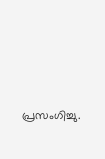പ്രസംഗിച്ചു.